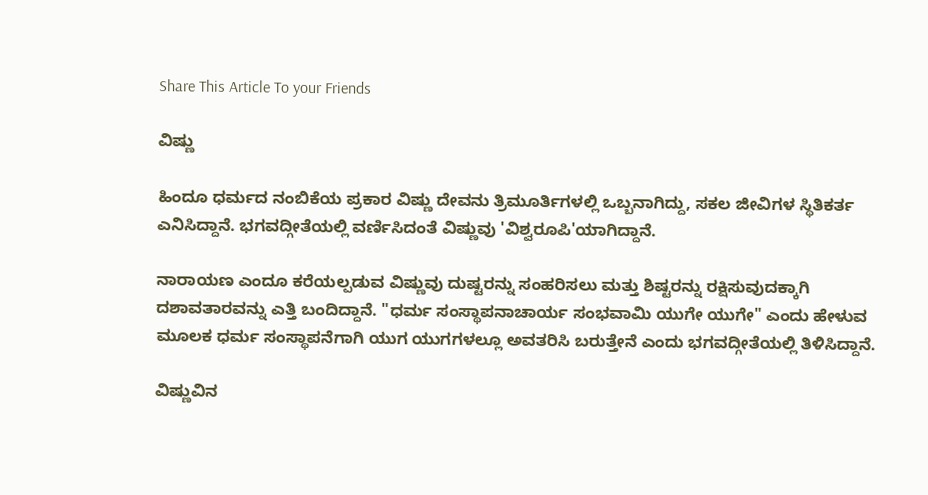Share This Article To your Friends

ವಿಷ್ಣು

ಹಿಂದೂ ಧರ್ಮದ ನಂಬಿಕೆಯ ಪ್ರಕಾರ ವಿಷ್ಣು ದೇವನು ತ್ರಿಮೂರ್ತಿಗಳಲ್ಲಿ ಒಬ್ಬನಾಗಿದ್ದು, ಸಕಲ ಜೀವಿಗಳ ಸ್ಥಿತಿಕರ್ತ ಎನಿಸಿದ್ದಾನೆ. ಭಗವದ್ಗೀತೆಯಲ್ಲಿ ವರ್ಣಿಸಿದಂತೆ ವಿಷ್ಣುವು 'ವಿಶ್ವರೂಪಿ'ಯಾಗಿದ್ದಾನೆ.

ನಾರಾಯಣ ಎಂದೂ ಕರೆಯಲ್ಪಡುವ ವಿಷ್ಣುವು ದುಷ್ಟರನ್ನು ಸಂಹರಿಸಲು ಮತ್ತು ಶಿಷ್ಟರನ್ನು ರಕ್ಷಿಸುವುದಕ್ಕಾಗಿ ದಶಾವತಾರವನ್ನು ಎತ್ತಿ ಬಂದಿದ್ದಾನೆ. "ಧರ್ಮ ಸಂಸ್ಥಾಪನಾಚಾರ್ಯ ಸಂಭವಾಮಿ ಯುಗೇ ಯುಗೇ" ಎಂದು ಹೇಳುವ ಮೂಲಕ ಧರ್ಮ ಸಂಸ್ಥಾಪನೆಗಾಗಿ ಯುಗ ಯುಗಗಳಲ್ಲೂ ಅವತರಿಸಿ ಬರುತ್ತೇನೆ ಎಂದು ಭಗವದ್ಗೀತೆಯಲ್ಲಿ ತಿಳಿಸಿದ್ದಾನೆ.

ವಿಷ್ಣುವಿನ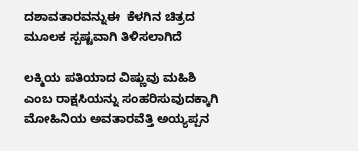ದಶಾವತಾರವನ್ನುಈ  ಕೆಳಗಿನ ಚಿತ್ರದ ಮೂಲಕ ಸ್ಪಷ್ಟವಾಗಿ ತಿಳಿಸಲಾಗಿದೆ

ಲಕ್ಮಿಯ ಪತಿಯಾದ ವಿಷ್ಣುವು ಮಹಿಶಿ ಎಂಬ ರಾಕ್ಷಸಿಯನ್ನು ಸಂಹರಿಸುವುದಕ್ಕಾಗಿ ಮೋಹಿನಿಯ ಅವತಾರವೆತ್ತಿ ಅಯ್ಯಪ್ಪನ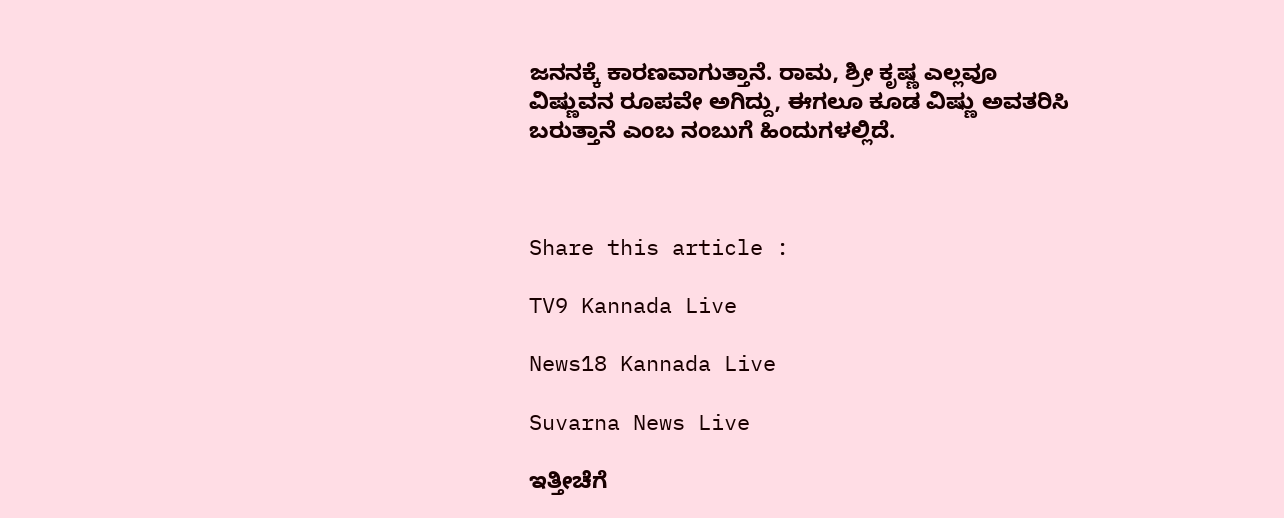ಜನನಕ್ಕೆ ಕಾರಣವಾಗುತ್ತಾನೆ. ರಾಮ, ಶ್ರೀ ಕೃಷ್ಣ ಎಲ್ಲವೂ ವಿಷ್ಣುವನ ರೂಪವೇ ಅಗಿದ್ದು, ಈಗಲೂ ಕೂಡ ವಿಷ್ಣು ಅವತರಿಸಿ ಬರುತ್ತಾನೆ ಎಂಬ ನಂಬುಗೆ ಹಿಂದುಗಳಲ್ಲಿದೆ.



Share this article :

TV9 Kannada Live

News18 Kannada Live

Suvarna News Live

ಇತ್ತೀಚೆಗೆ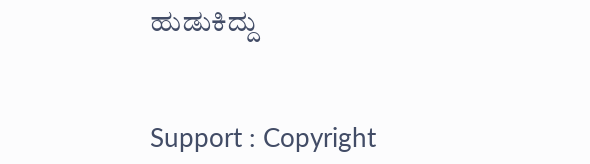ಹುಡುಕಿದ್ದು


Support : Copyright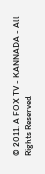© 2011. A FOX TV - KANNADA - All Rights Reserved